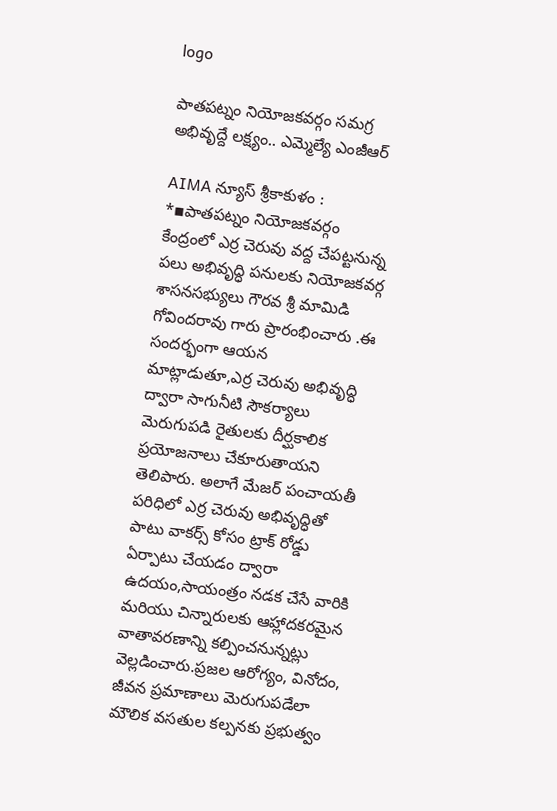logo

పాతపట్నం నియోజకవర్గం సమగ్ర అభివృద్దే లక్ష్యం.. ఎమ్మెల్యే ఎంజీఆర్

AIMA న్యూస్ శ్రీకాకుళం :
*▪పాతపట్నం నియోజకవర్గం కేంద్రంలో ఎర్ర చెరువు వద్ద చేపట్టనున్న పలు అభివృద్ధి పనులకు నియోజకవర్గ శాసనసభ్యులు గౌరవ శ్రీ మామిడి గోవిందరావు గారు ప్రారంభించారు .ఈ సందర్భంగా ఆయన మాట్లాడుతూ,ఎర్ర చెరువు అభివృద్ధి ద్వారా సాగునీటి సౌకర్యాలు మెరుగుపడి రైతులకు దీర్ఘకాలిక ప్రయోజనాలు చేకూరుతాయని తెలిపారు. అలాగే మేజర్ పంచాయతీ పరిధిలో ఎర్ర చెరువు అభివృద్ధితో పాటు వాకర్స్ కోసం ట్రాక్ రోడ్డు ఏర్పాటు చేయడం ద్వారా ఉదయం,సాయంత్రం నడక చేసే వారికి మరియు చిన్నారులకు ఆహ్లాదకరమైన వాతావరణాన్ని కల్పించనున్నట్లు వెల్లడించారు.ప్రజల ఆరోగ్యం, వినోదం, జీవన ప్రమాణాలు మెరుగుపడేలా మౌలిక వసతుల కల్పనకు ప్రభుత్వం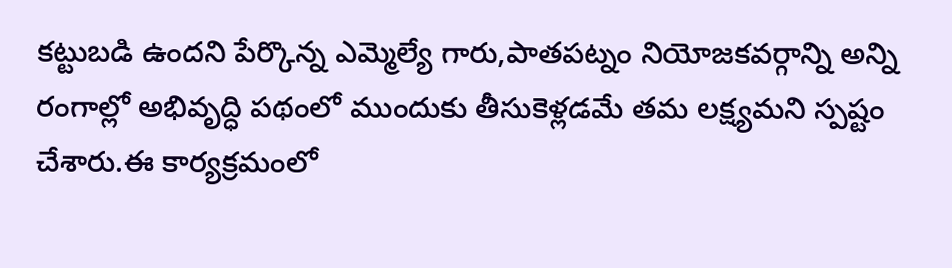కట్టుబడి ఉందని పేర్కొన్న ఎమ్మెల్యే గారు,పాతపట్నం నియోజకవర్గాన్ని అన్ని రంగాల్లో అభివృద్ధి పథంలో ముందుకు తీసుకెళ్లడమే తమ లక్ష్యమని స్పష్టం చేశారు.ఈ కార్యక్రమంలో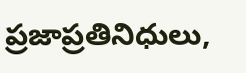ప్రజాప్రతినిధులు,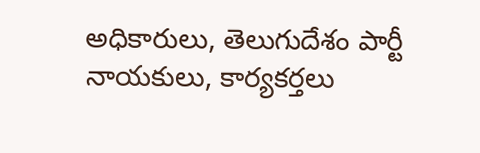అధికారులు, తెలుగుదేశం పార్టీ నాయకులు, కార్యకర్తలు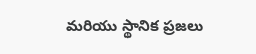మరియు స్థానిక ప్రజలు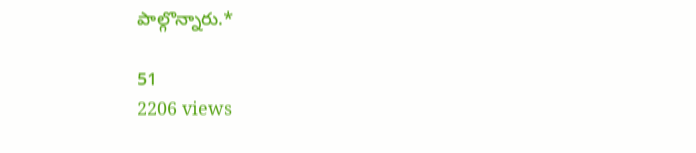పాల్గొన్నారు.*

51
2206 views